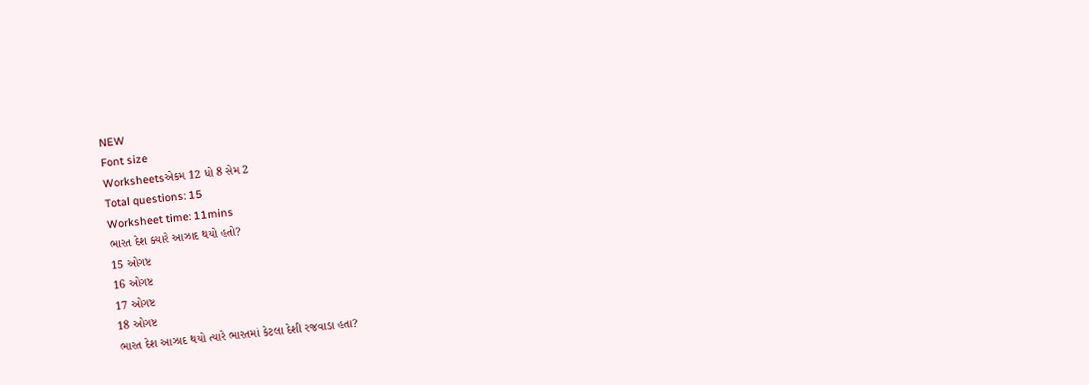NEW
Font size
Worksheetsએકમ 12 ધો 8 સેમ 2
Total questions: 15
Worksheet time: 11mins
ભારત દેશ ક્યારે આઝાદ થયો હતો?
15 ઓગષ્ટ
16 ઓગષ્ટ
17 ઓગષ્ટ
18 ઓગષ્ટ
ભારત દેશ આઝાદ થયો ત્યારે ભારતમાં કેટલા દેશી રજવાડા હતા?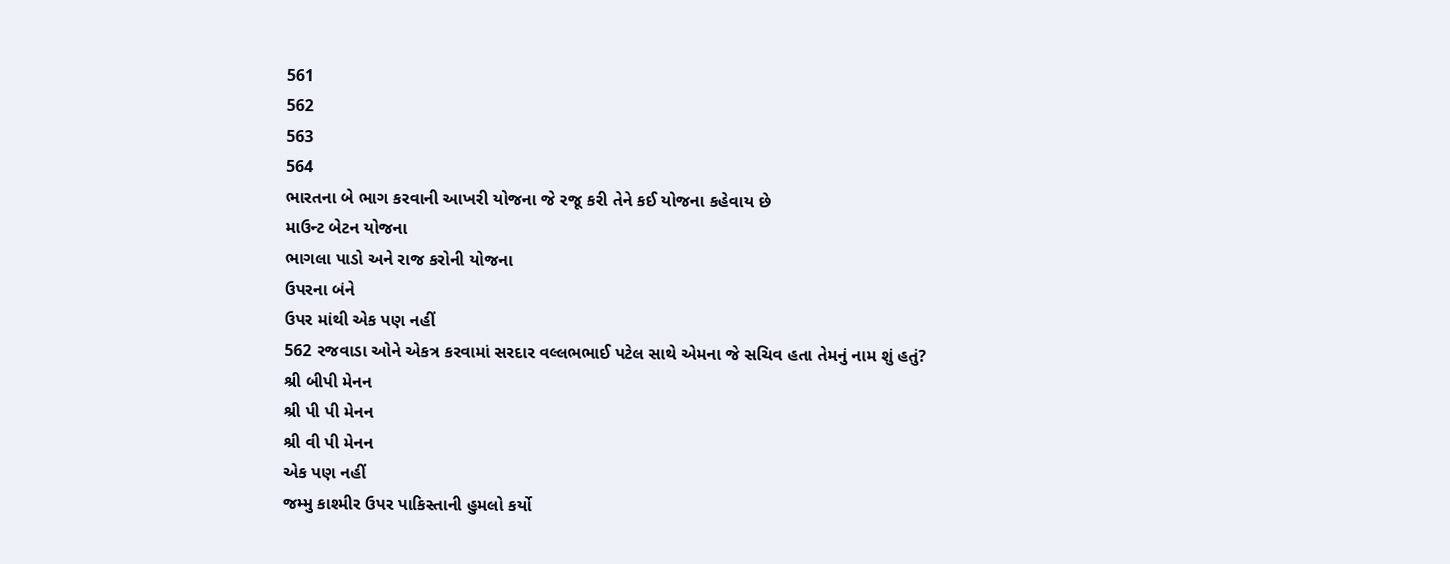561
562
563
564
ભારતના બે ભાગ કરવાની આખરી યોજના જે રજૂ કરી તેને કઈ યોજના કહેવાય છે
માઉન્ટ બેટન યોજના
ભાગલા પાડો અને રાજ કરોની યોજના
ઉપરના બંને
ઉપર માંથી એક પણ નહીં
562 રજવાડા ઓને એકત્ર કરવામાં સરદાર વલ્લભભાઈ પટેલ સાથે એમના જે સચિવ હતા તેમનું નામ શું હતું?
શ્રી બીપી મેનન
શ્રી પી પી મેનન
શ્રી વી પી મેનન
એક પણ નહીં
જમ્મુ કાશ્મીર ઉપર પાકિસ્તાની હુમલો કર્યો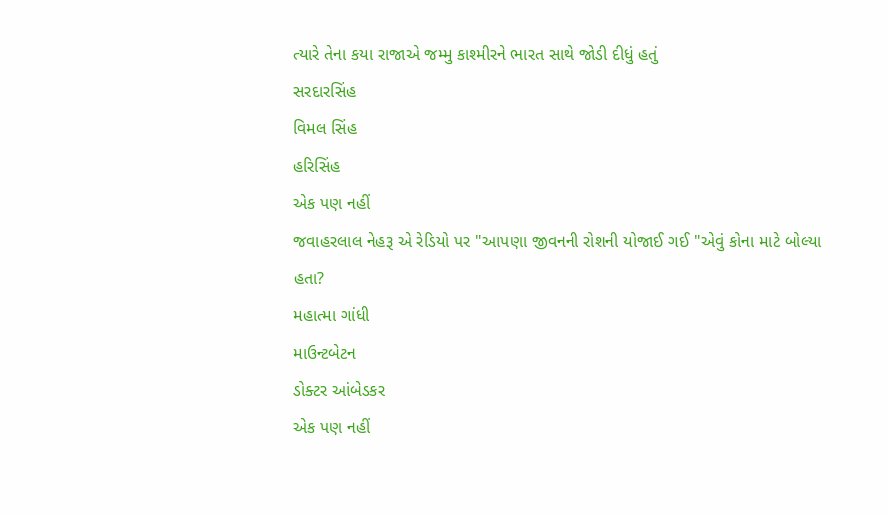ત્યારે તેના કયા રાજાએ જમ્મુ કાશ્મીરને ભારત સાથે જોડી દીધું હતું
સરદારસિંહ
વિમલ સિંહ
હરિસિંહ
એક પણ નહીં
જવાહરલાલ નેહરૂ એ રેડિયો પર "આપણા જીવનની રોશની યોજાઈ ગઈ "એવું કોના માટે બોલ્યા હતા?
મહાત્મા ગાંધી
માઉન્ટબેટન
ડોક્ટર આંબેડકર
એક પણ નહીં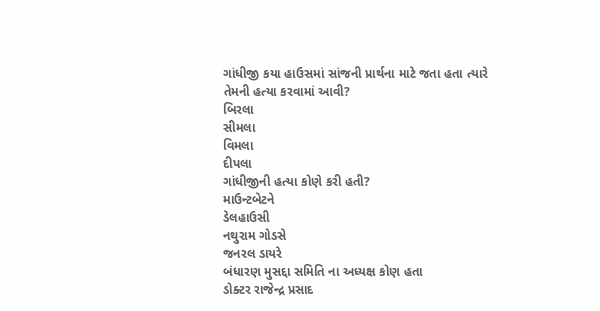ગાંધીજી કયા હાઉસમાં સાંજની પ્રાર્થના માટે જતા હતા ત્યારે તેમની હત્યા કરવામાં આવી?
બિરલા
સીમલા
વિમલા
દીપલા
ગાંધીજીની હત્યા કોણે કરી હતી?
માઉન્ટબેટને
ડેલહાઉસી
નથુરામ ગોડસે
જનરલ ડાયરે
બંધારણ મુસદ્દા સમિતિ ના અધ્યક્ષ કોણ હતા
ડોક્ટર રાજેન્દ્ર પ્રસાદ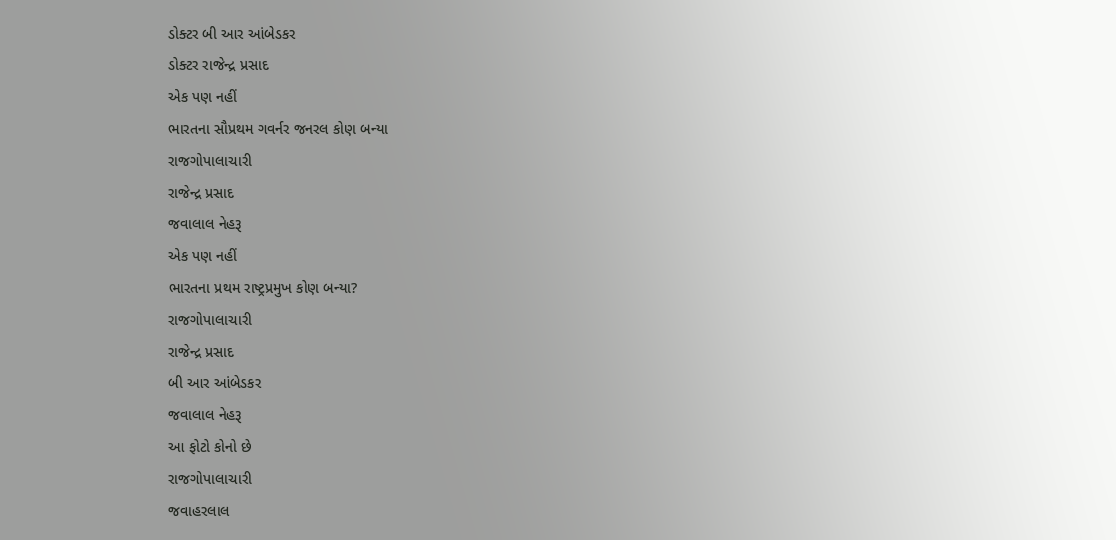ડોક્ટર બી આર આંબેડકર
ડોક્ટર રાજેન્દ્ર પ્રસાદ
એક પણ નહીં
ભારતના સૌપ્રથમ ગવર્નર જનરલ કોણ બન્યા
રાજગોપાલાચારી
રાજેન્દ્ર પ્રસાદ
જવાલાલ નેહરૂ
એક પણ નહીં
ભારતના પ્રથમ રાષ્ટ્રપ્રમુખ કોણ બન્યા?
રાજગોપાલાચારી
રાજેન્દ્ર પ્રસાદ
બી આર આંબેડકર
જવાલાલ નેહરૂ
આ ફોટો કોનો છે
રાજગોપાલાચારી
જવાહરલાલ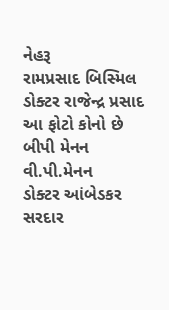નેહરૂ
રામપ્રસાદ બિસ્મિલ
ડોક્ટર રાજેન્દ્ર પ્રસાદ
આ ફોટો કોનો છે
બીપી મેનન
વી.પી.મેનન
ડોક્ટર આંબેડકર
સરદાર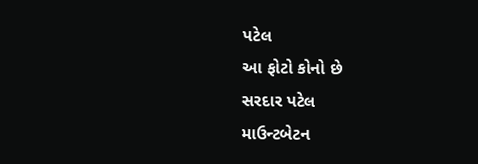પટેલ
આ ફોટો કોનો છે
સરદાર પટેલ
માઉન્ટબેટન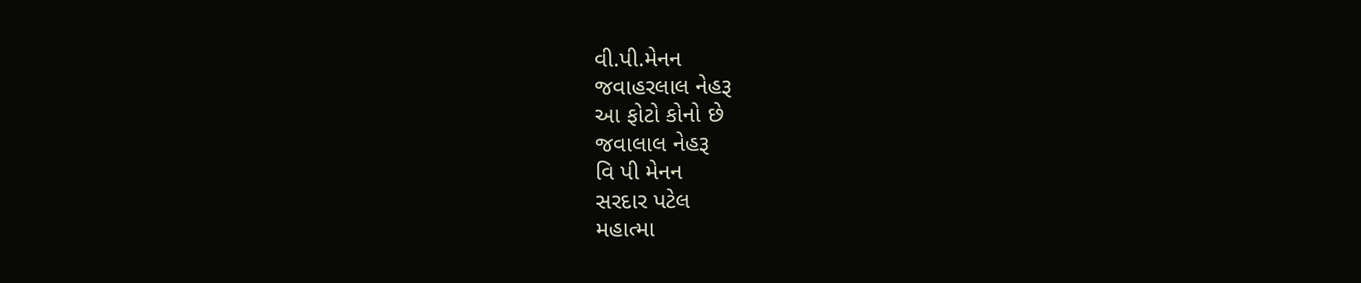વી.પી.મેનન
જવાહરલાલ નેહરૂ
આ ફોટો કોનો છે
જવાલાલ નેહરૂ
વિ પી મેનન
સરદાર પટેલ
મહાત્મા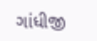ગાંધીજી